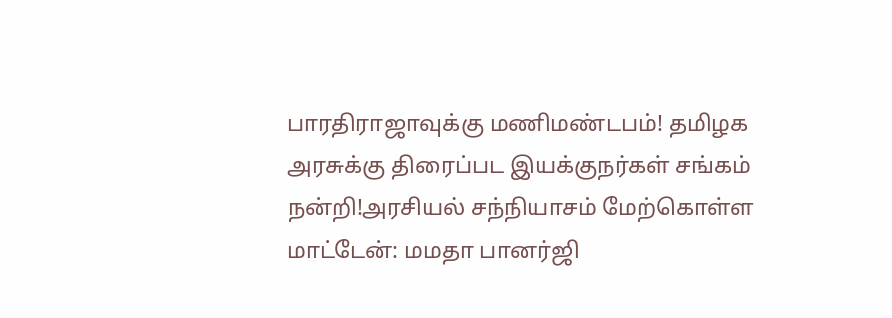பாரதிராஜாவுக்கு மணிமண்டபம்! தமிழக அரசுக்கு திரைப்பட இயக்குநர்கள் சங்கம் நன்றி!அரசியல் சந்நியாசம் மேற்கொள்ள மாட்டேன்: மமதா பானர்ஜி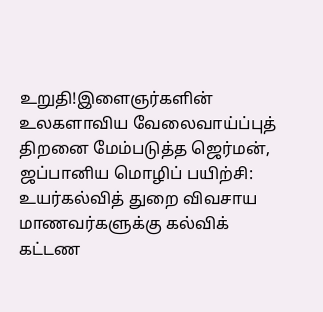உறுதி!இளைஞர்களின் உலகளாவிய வேலைவாய்ப்புத் திறனை மேம்படுத்த ஜெர்மன், ஜப்பானிய மொழிப் பயிற்சி: உயர்கல்வித் துறை விவசாய மாணவர்களுக்கு கல்விக் கட்டண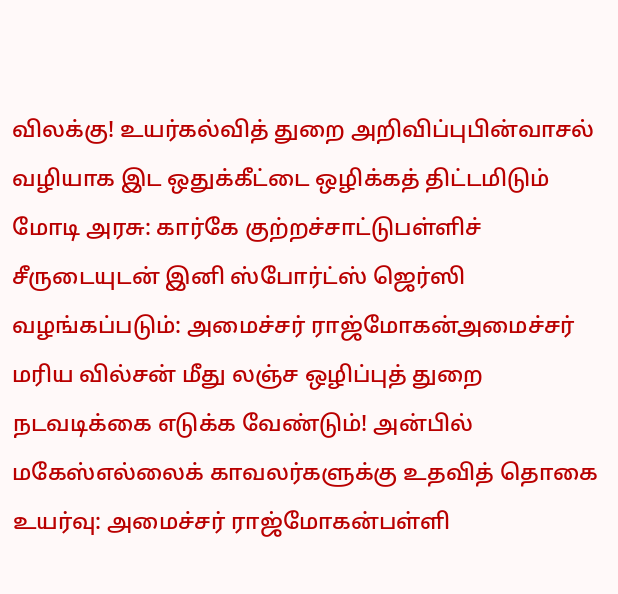விலக்கு! உயர்கல்வித் துறை அறிவிப்புபின்வாசல் வழியாக இட ஒதுக்கீட்டை ஒழிக்கத் திட்டமிடும் மோடி அரசு: கார்கே குற்றச்சாட்டுபள்ளிச் சீருடையுடன் இனி ஸ்போர்ட்ஸ் ஜெர்ஸி வழங்கப்படும்: அமைச்சர் ராஜ்மோகன்அமைச்சர் மரிய வில்சன் மீது லஞ்ச ஒழிப்புத் துறை நடவடிக்கை எடுக்க வேண்டும்! அன்பில் மகேஸ்எல்லைக் காவலர்களுக்கு உதவித் தொகை உயர்வு: அமைச்சர் ராஜ்மோகன்பள்ளி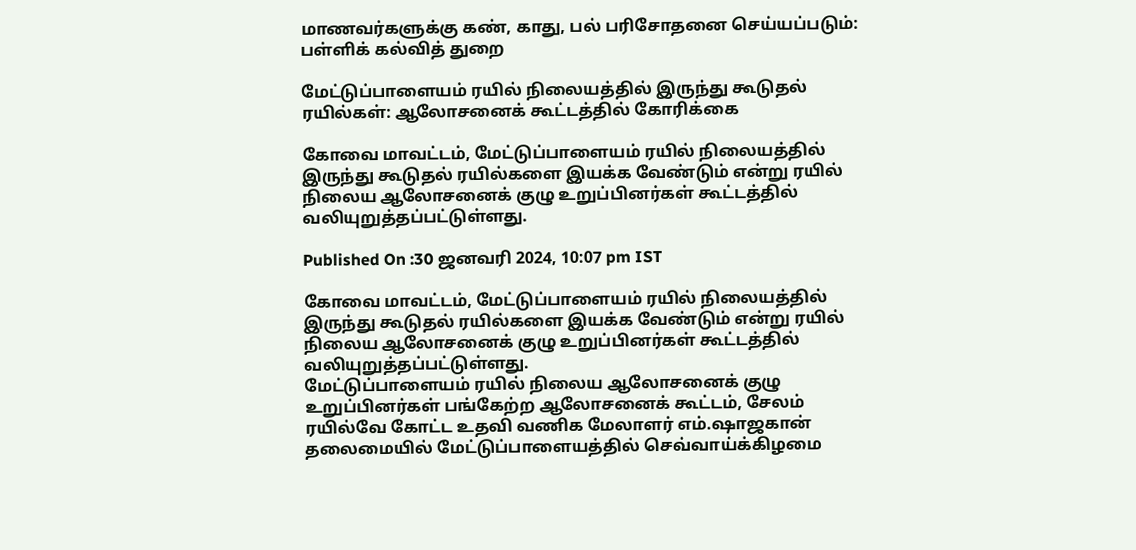மாணவர்களுக்கு கண், காது, பல் பரிசோதனை செய்யப்படும்: பள்ளிக் கல்வித் துறை

மேட்டுப்பாளையம் ரயில் நிலையத்தில் இருந்து கூடுதல் ரயில்கள்: ஆலோசனைக் கூட்டத்தில் கோரிக்கை

கோவை மாவட்டம், மேட்டுப்பாளையம் ரயில் நிலையத்தில் இருந்து கூடுதல் ரயில்களை இயக்க வேண்டும் என்று ரயில் நிலைய ஆலோசனைக் குழு உறுப்பினர்கள் கூட்டத்தில் வலியுறுத்தப்பட்டுள்ளது.

Published On :30 ஜனவரி 2024, 10:07 pm IST

கோவை மாவட்டம், மேட்டுப்பாளையம் ரயில் நிலையத்தில் இருந்து கூடுதல் ரயில்களை இயக்க வேண்டும் என்று ரயில் நிலைய ஆலோசனைக் குழு உறுப்பினர்கள் கூட்டத்தில் வலியுறுத்தப்பட்டுள்ளது.
மேட்டுப்பாளையம் ரயில் நிலைய ஆலோசனைக் குழு உறுப்பினர்கள் பங்கேற்ற ஆலோசனைக் கூட்டம், சேலம் ரயில்வே கோட்ட உதவி வணிக மேலாளர் எம்.ஷாஜகான் தலைமையில் மேட்டுப்பாளையத்தில் செவ்வாய்க்கிழமை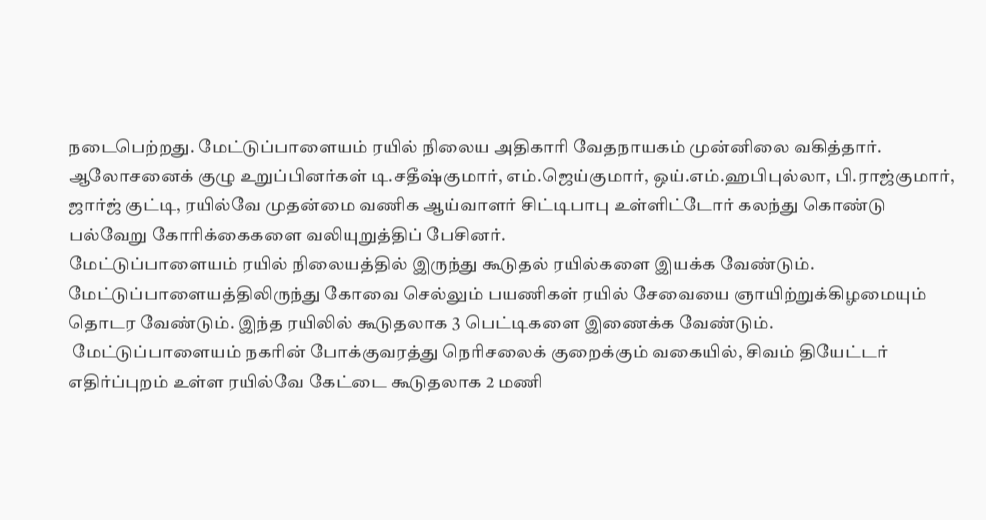நடைபெற்றது. மேட்டுப்பாளையம் ரயில் நிலைய அதிகாரி வேதநாயகம் முன்னிலை வகித்தார்.
ஆலோசனைக் குழு உறுப்பினர்கள் டி.சதீஷ்குமார், எம்.ஜெய்குமார், ஒய்.எம்.ஹபிபுல்லா, பி.ராஜ்குமார், ஜார்ஜ் குட்டி, ரயில்வே முதன்மை வணிக ஆய்வாளர் சிட்டிபாபு உள்ளிட்டோர் கலந்து கொண்டு பல்வேறு கோரிக்கைகளை வலியுறுத்திப் பேசினர்.
மேட்டுப்பாளையம் ரயில் நிலையத்தில் இருந்து கூடுதல் ரயில்களை இயக்க வேண்டும். மேட்டுப்பாளையத்திலிருந்து கோவை செல்லும் பயணிகள் ரயில் சேவையை ஞாயிற்றுக்கிழமையும் தொடர வேண்டும். இந்த ரயிலில் கூடுதலாக 3 பெட்டிகளை இணைக்க வேண்டும்.
 மேட்டுப்பாளையம் நகரின் போக்குவரத்து நெரிசலைக் குறைக்கும் வகையில், சிவம் தியேட்டர் எதிர்ப்புறம் உள்ள ரயில்வே கேட்டை கூடுதலாக 2 மணி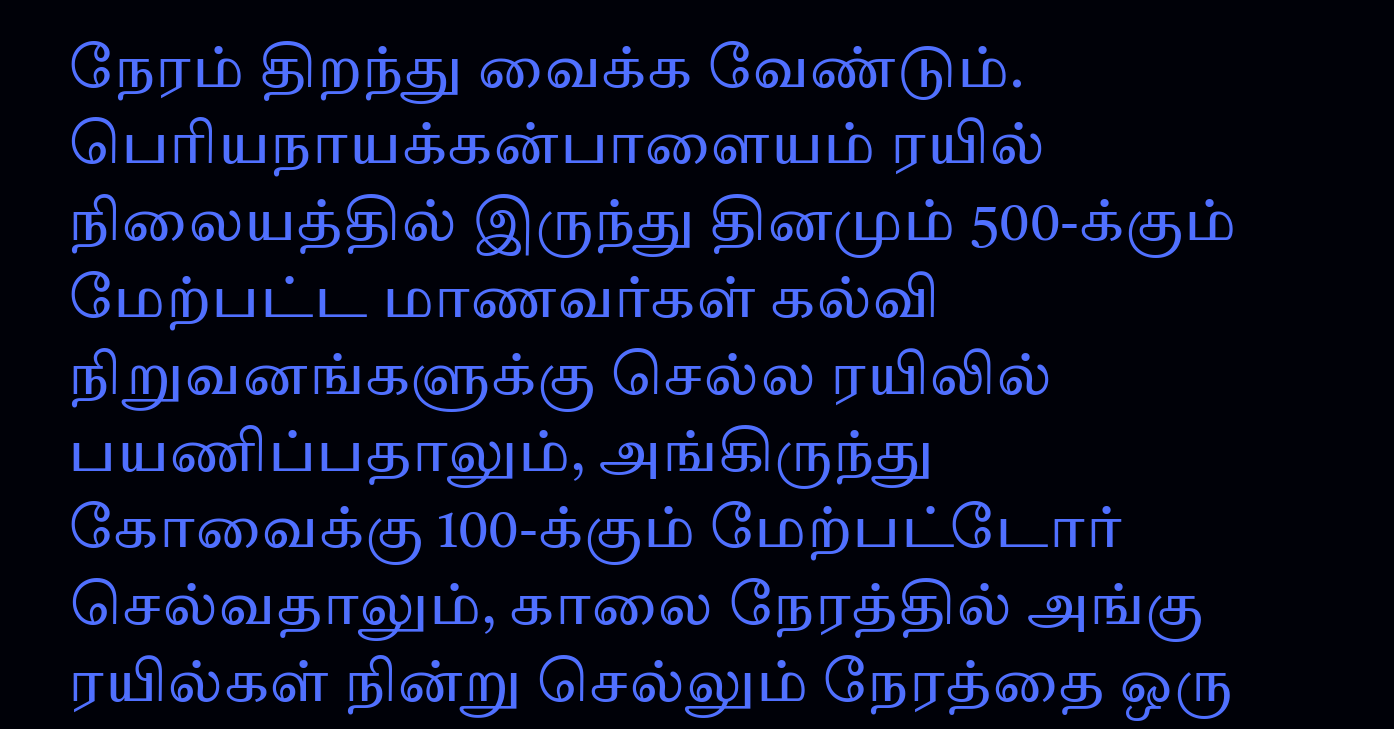நேரம் திறந்து வைக்க வேண்டும். பெரியநாயக்கன்பாளையம் ரயில் நிலையத்தில் இருந்து தினமும் 500-க்கும் மேற்பட்ட மாணவர்கள் கல்வி நிறுவனங்களுக்கு செல்ல ரயிலில் பயணிப்பதாலும், அங்கிருந்து கோவைக்கு 100-க்கும் மேற்பட்டோர் செல்வதாலும், காலை நேரத்தில் அங்கு ரயில்கள் நின்று செல்லும் நேரத்தை ஒரு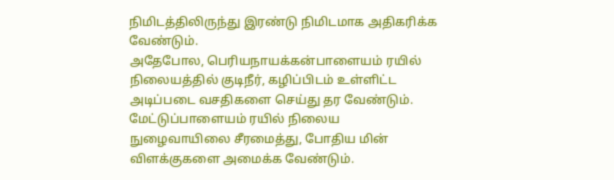நிமிடத்திலிருந்து இரண்டு நிமிடமாக அதிகரிக்க வேண்டும்.
அதேபோல, பெரியநாயக்கன்பாளையம் ரயில் நிலையத்தில் குடிநீர், கழிப்பிடம் உள்ளிட்ட அடிப்படை வசதிகளை செய்து தர வேண்டும். மேட்டுப்பாளையம் ரயில் நிலைய நுழைவாயிலை சீரமைத்து, போதிய மின் விளக்குகளை அமைக்க வேண்டும்.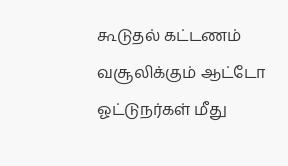கூடுதல் கட்டணம் வசூலிக்கும் ஆட்டோ ஓட்டுநர்கள் மீது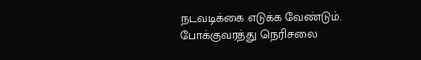நடவடிக்கை எடுக்க வேண்டும். போக்குவரத்து நெரிசலை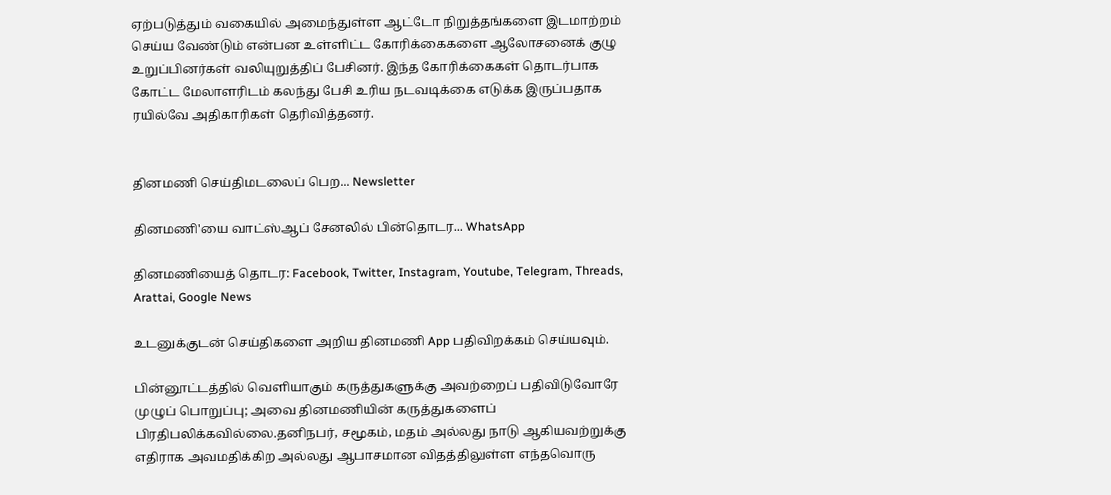ஏற்படுத்தும் வகையில் அமைந்துள்ள ஆட்டோ நிறுத்தங்களை இடமாற்றம் செய்ய வேண்டும் என்பன உள்ளிட்ட கோரிக்கைகளை ஆலோசனைக் குழு உறுப்பினர்கள் வலியுறுத்திப் பேசினர். இந்த கோரிக்கைகள் தொடர்பாக கோட்ட மேலாளரிடம் கலந்து பேசி உரிய நடவடிக்கை எடுக்க இருப்பதாக ரயில்வே அதிகாரிகள் தெரிவித்தனர்.


தினமணி செய்திமடலைப் பெற... Newsletter

தினமணி'யை வாட்ஸ்ஆப் சேனலில் பின்தொடர... WhatsApp

தினமணியைத் தொடர: Facebook, Twitter, Instagram, Youtube, Telegram, Threads, Arattai, Google News

உடனுக்குடன் செய்திகளை அறிய தினமணி App பதிவிறக்கம் செய்யவும்.

பின்னூட்டத்தில் வெளியாகும் கருத்துகளுக்கு அவற்றைப் பதிவிடுவோரே முழுப் பொறுப்பு; அவை தினமணியின் கருத்துகளைப் பிரதிபலிக்கவில்லை.தனிநபர், சமூகம், மதம் அல்லது நாடு ஆகியவற்றுக்கு எதிராக அவமதிக்கிற அல்லது ஆபாசமான விதத்திலுள்ள எந்தவொரு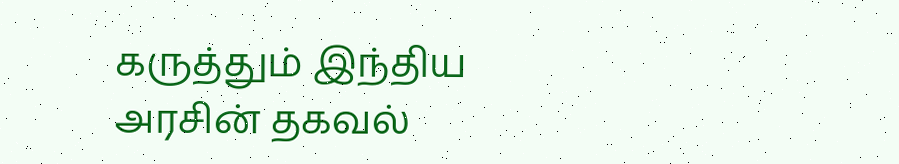கருத்தும் இந்திய அரசின் தகவல்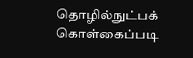தொழில்நுட்பக் கொள்கைப்படி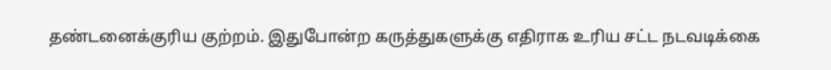தண்டனைக்குரிய குற்றம். இதுபோன்ற கருத்துகளுக்கு எதிராக உரிய சட்ட நடவடிக்கை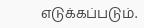எடுக்கப்படும்.